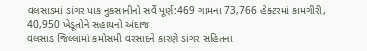વલસાડમાં ડાંગર પાક નુકસાનીનો સર્વે પૂર્ણ:469 ગામના 73,766 હેક્ટરમાં કામગીરી, 40,950 ખેડૂતોને સહાયનો અંદાજ
વલસાડ જિલ્લામાં કમોસમી વરસાદને કારણે ડાંગર સહિતના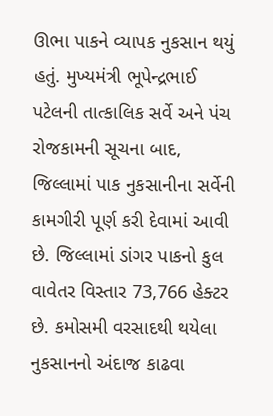ઊભા પાકને વ્યાપક નુકસાન થયું હતું. મુખ્યમંત્રી ભૂપેન્દ્રભાઈ પટેલની તાત્કાલિક સર્વે અને પંચ રોજકામની સૂચના બાદ, જિલ્લામાં પાક નુકસાનીના સર્વેની કામગીરી પૂર્ણ કરી દેવામાં આવી છે. જિલ્લામાં ડાંગર પાકનો કુલ વાવેતર વિસ્તાર 73,766 હેક્ટર છે. કમોસમી વરસાદથી થયેલા નુકસાનનો અંદાજ કાઢવા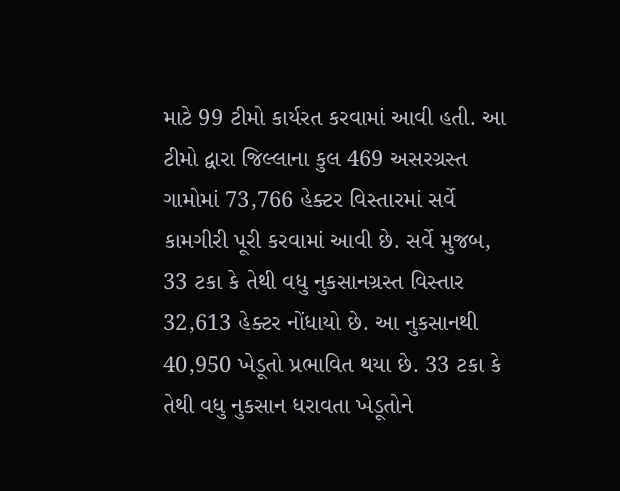માટે 99 ટીમો કાર્યરત કરવામાં આવી હતી. આ ટીમો દ્વારા જિલ્લાના કુલ 469 અસરગ્રસ્ત ગામોમાં 73,766 હેક્ટર વિસ્તારમાં સર્વે કામગીરી પૂરી કરવામાં આવી છે. સર્વે મુજબ, 33 ટકા કે તેથી વધુ નુકસાનગ્રસ્ત વિસ્તાર 32,613 હેક્ટર નોંધાયો છે. આ નુકસાનથી 40,950 ખેડૂતો પ્રભાવિત થયા છે. 33 ટકા કે તેથી વધુ નુકસાન ધરાવતા ખેડૂતોને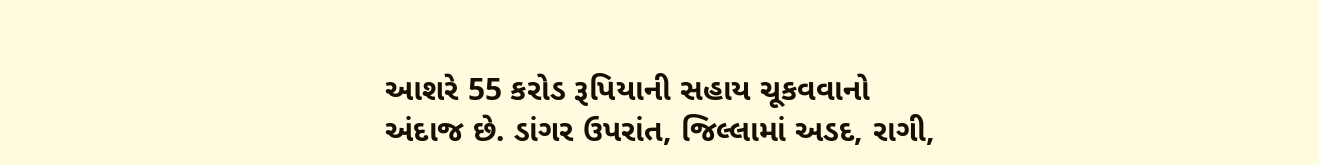આશરે 55 કરોડ રૂપિયાની સહાય ચૂકવવાનો અંદાજ છે. ડાંગર ઉપરાંત, જિલ્લામાં અડદ, રાગી,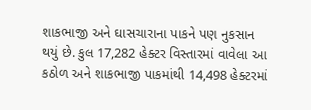શાકભાજી અને ઘાસચારાના પાકને પણ નુકસાન થયું છે. કુલ 17,282 હેક્ટર વિસ્તારમાં વાવેલા આ કઠોળ અને શાકભાજી પાકમાંથી 14,498 હેક્ટરમાં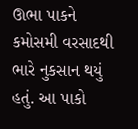ઊભા પાકને કમોસમી વરસાદથી ભારે નુકસાન થયું હતું. આ પાકો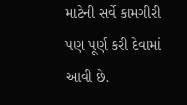માટેની સર્વે કામગીરી પણ પૂર્ણ કરી દેવામાં આવી છે.